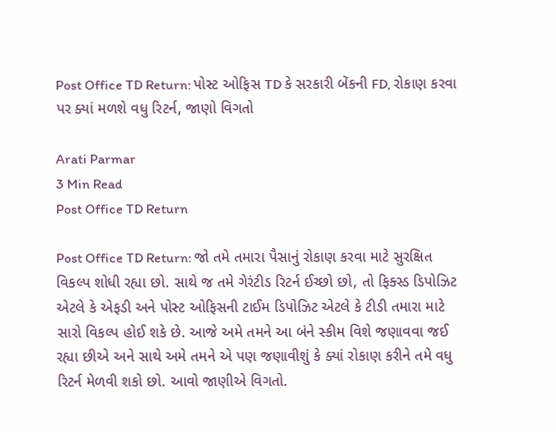Post Office TD Return: પોસ્ટ ઓફિસ TD કે સરકારી બેંકની FD, રોકાણ કરવા પર ક્યાં મળશે વધુ રિટર્ન, જાણો વિગતો

Arati Parmar
3 Min Read
Post Office TD Return

Post Office TD Return: જો તમે તમારા પૈસાનું રોકાણ કરવા માટે સુરક્ષિત વિકલ્પ શોધી રહ્યા છો. સાથે જ તમે ગેરંટીડ રિટર્ન ઈચ્છો છો, તો ફિક્સ્ડ ડિપોઝિટ એટલે કે એફડી અને પોસ્ટ ઓફિસની ટાઈમ ડિપોઝિટ એટલે કે ટીડી તમારા માટે સારો વિકલ્પ હોઈ શકે છે. આજે અમે તમને આ બંને સ્કીમ વિશે જણાવવા જઈ રહ્યા છીએ અને સાથે અમે તમને એ પણ જણાવીશું કે ક્યાં રોકાણ કરીને તમે વધુ રિટર્ન મેળવી શકો છો. આવો જાણીએ વિગતો.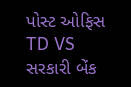પોસ્ટ ઓફિસ TD VS સરકારી બેંક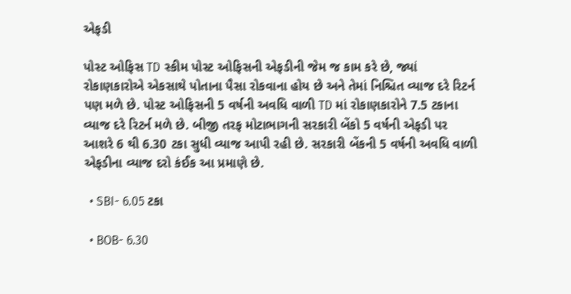એફડી

પોસ્ટ ઓફિસ TD સ્કીમ પોસ્ટ ઓફિસની એફડીની જેમ જ કામ કરે છે, જ્યાં રોકાણકારોએ એકસાથે પોતાના પૈસા રોકવાના હોય છે અને તેમાં નિશ્ચિત વ્યાજ દરે રિટર્ન પણ મળે છે. પોસ્ટ ઓફિસની 5 વર્ષની અવધિ વાળી TD માં રોકાણકારોને 7.5 ટકાના વ્યાજ દરે રિટર્ન મળે છે. બીજી તરફ મોટાભાગની સરકારી બેંકો 5 વર્ષની એફડી પર આશરે 6 થી 6.30 ટકા સુધી વ્યાજ આપી રહી છે. સરકારી બેંકની 5 વર્ષની અવધિ વાળી એફડીના વ્યાજ દરો કંઈક આ પ્રમાણે છે.

  • SBI- 6.05 ટકા

  • BOB- 6.30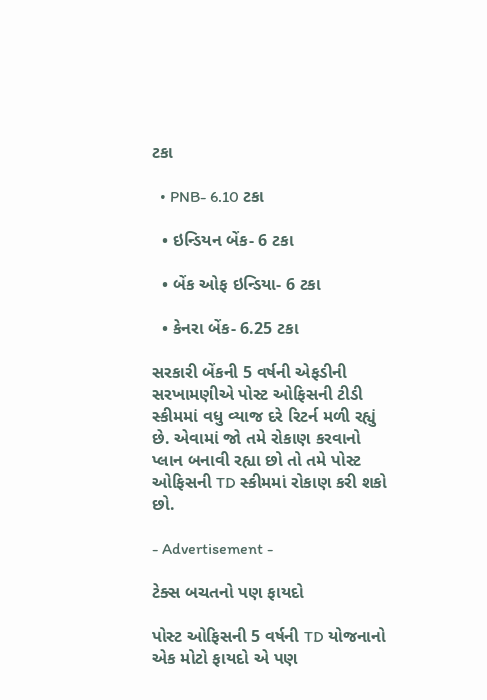ટકા

  • PNB- 6.10 ટકા

  • ઇન્ડિયન બેંક- 6 ટકા

  • બેંક ઓફ ઇન્ડિયા- 6 ટકા

  • કેનરા બેંક- 6.25 ટકા

સરકારી બેંકની 5 વર્ષની એફડીની સરખામણીએ પોસ્ટ ઓફિસની ટીડી સ્કીમમાં વધુ વ્યાજ દરે રિટર્ન મળી રહ્યું છે. એવામાં જો તમે રોકાણ કરવાનો પ્લાન બનાવી રહ્યા છો તો તમે પોસ્ટ ઓફિસની TD સ્કીમમાં રોકાણ કરી શકો છો.

- Advertisement -

ટેક્સ બચતનો પણ ફાયદો

પોસ્ટ ઓફિસની 5 વર્ષની TD યોજનાનો એક મોટો ફાયદો એ પણ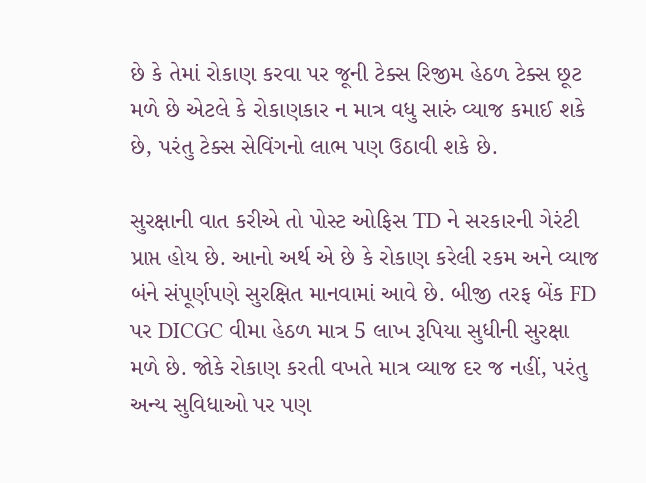છે કે તેમાં રોકાણ કરવા પર જૂની ટેક્સ રિજીમ હેઠળ ટેક્સ છૂટ મળે છે એટલે કે રોકાણકાર ન માત્ર વધુ સારું વ્યાજ કમાઈ શકે છે, પરંતુ ટેક્સ સેવિંગનો લાભ પણ ઉઠાવી શકે છે.

સુરક્ષાની વાત કરીએ તો પોસ્ટ ઓફિસ TD ને સરકારની ગેરંટી પ્રાપ્ત હોય છે. આનો અર્થ એ છે કે રોકાણ કરેલી રકમ અને વ્યાજ બંને સંપૂર્ણપણે સુરક્ષિત માનવામાં આવે છે. બીજી તરફ બેંક FD પર DICGC વીમા હેઠળ માત્ર 5 લાખ રૂપિયા સુધીની સુરક્ષા મળે છે. જોકે રોકાણ કરતી વખતે માત્ર વ્યાજ દર જ નહીં, પરંતુ અન્ય સુવિધાઓ પર પણ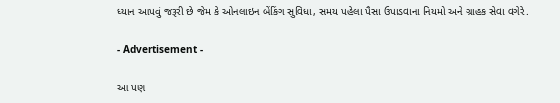ધ્યાન આપવું જરૂરી છે જેમ કે ઓનલાઇન બેંકિંગ સુવિધા, સમય પહેલા પૈસા ઉપાડવાના નિયમો અને ગ્રાહક સેવા વગેરે.

- Advertisement -

આ પણ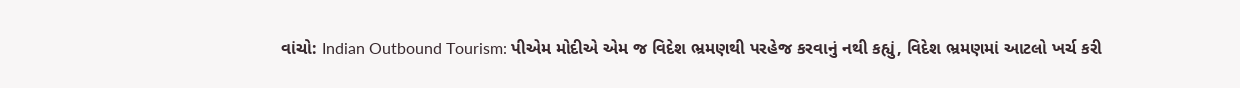વાંચો: Indian Outbound Tourism: પીએમ મોદીએ એમ જ વિદેશ ભ્રમણથી પરહેજ કરવાનું નથી કહ્યું, વિદેશ ભ્રમણમાં આટલો ખર્ચ કરી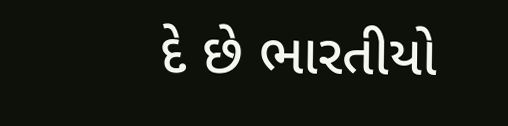દે છે ભારતીયો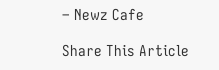– Newz Cafe

Share This Article